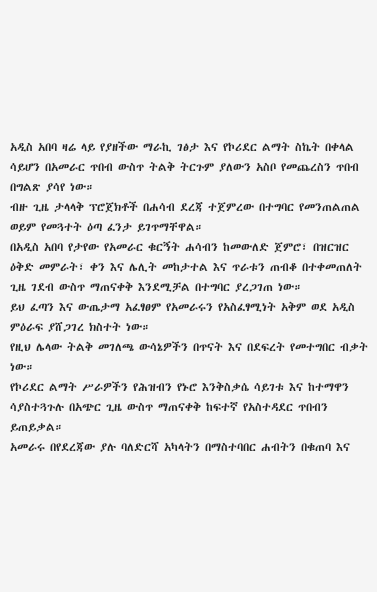አዲስ አበባ ዛሬ ላይ የያዘችው ማራኪ ገፅታ እና የኮሪደር ልማት ስኬት በቀላል ሳይሆን በአመራር ጥበብ ውስጥ ትልቅ ትርጉም ያለውን አስቦ የመጨረስን ጥበብ በግልጽ ያሳየ ነው።
ብዙ ጊዜ ታላላቅ ፕሮጀክቶች በሐሳብ ደረጃ ተጀምረው በተግባር የመንጠልጠል ወይም የመጓተት ዕጣ ፈንታ ይገጥማቸዋል።
በአዲስ አበባ የታየው የአመራር ቁርኝት ሐሳብን ከመውለድ ጀምሮ፣ በዝርዝር ዕቅድ መምራት፣ ቀን እና ሌሊት መከታተል እና ጥራቱን ጠብቆ በተቀመጠለት ጊዜ ገደብ ውስጥ ማጠናቀቅ እንደሚቻል በተግባር ያረጋገጠ ነው።
ይህ ፈጣን እና ውጤታማ አፈፃፀም የአመራሩን የአስፈፃሚነት አቅም ወደ አዲስ ምዕራፍ ያሸጋገረ ክስተት ነው።
የዚህ ሌላው ትልቅ መገለጫ ውሳኔዎችን በጥናት እና በደፍረት የመተግበር ብቃት ነው።
የኮሪደር ልማት ሥራዎችን የሕዝብን የኑሮ እንቅስቃሴ ሳይገቱ እና ከተማዋን ሳያስተጓጉሉ በአጭር ጊዜ ውስጥ ማጠናቀቅ ከፍተኛ የአስተዳደር ጥበብን ይጠይቃል።
አመራሩ በየደረጃው ያሉ ባለድርሻ አካላትን በማስተባበር ሐብትን በቁጠባ እና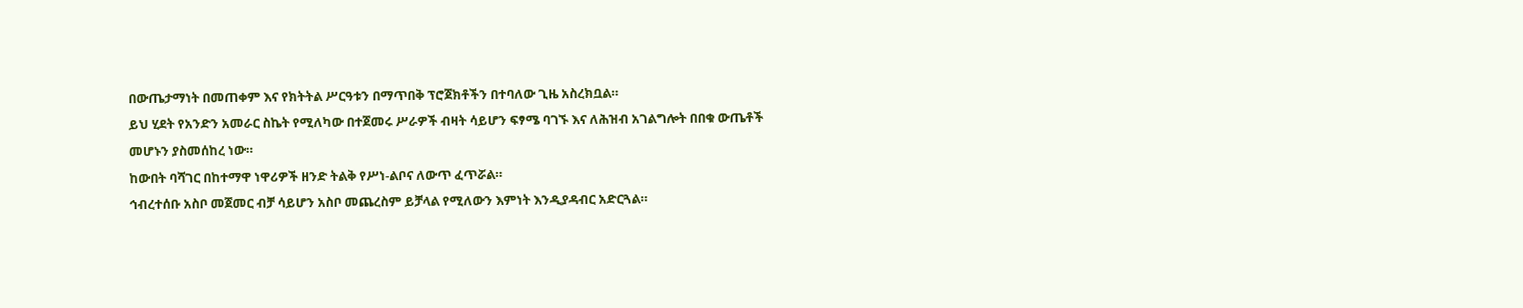በውጤታማነት በመጠቀም እና የክትትል ሥርዓቱን በማጥበቅ ፕሮጀክቶችን በተባለው ጊዜ አስረክቧል።
ይህ ሂደት የአንድን አመራር ስኬት የሚለካው በተጀመሩ ሥራዎች ብዛት ሳይሆን ፍፃሜ ባገኙ እና ለሕዝብ አገልግሎት በበቁ ውጤቶች መሆኑን ያስመሰከረ ነው።
ከውበት ባሻገር በከተማዋ ነዋሪዎች ዘንድ ትልቅ የሥነ-ልቦና ለውጥ ፈጥሯል።
ኅብረተሰቡ አስቦ መጀመር ብቻ ሳይሆን አስቦ መጨረስም ይቻላል የሚለውን እምነት እንዲያዳብር አድርጓል።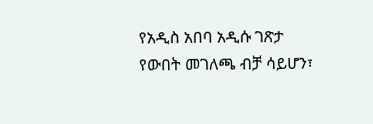የአዲስ አበባ አዲሱ ገጽታ የውበት መገለጫ ብቻ ሳይሆን፣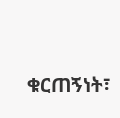ቁርጠኝነት፣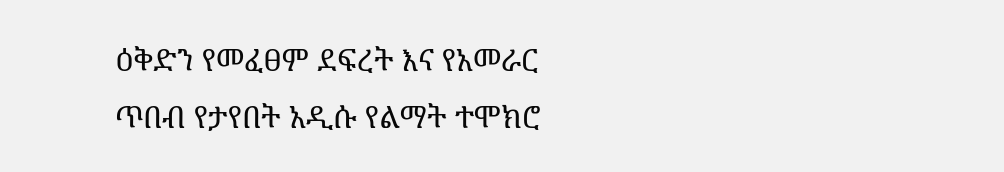ዕቅድን የመፈፀም ደፍረት እና የአመራር ጥበብ የታየበት አዲሱ የልማት ተሞክሮ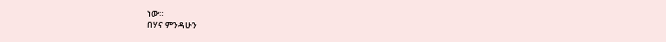ነው።
በሃና ምንዳሁን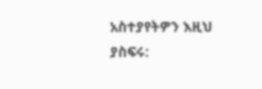አስተያየትዎን እዚህ ያስፍሩ: